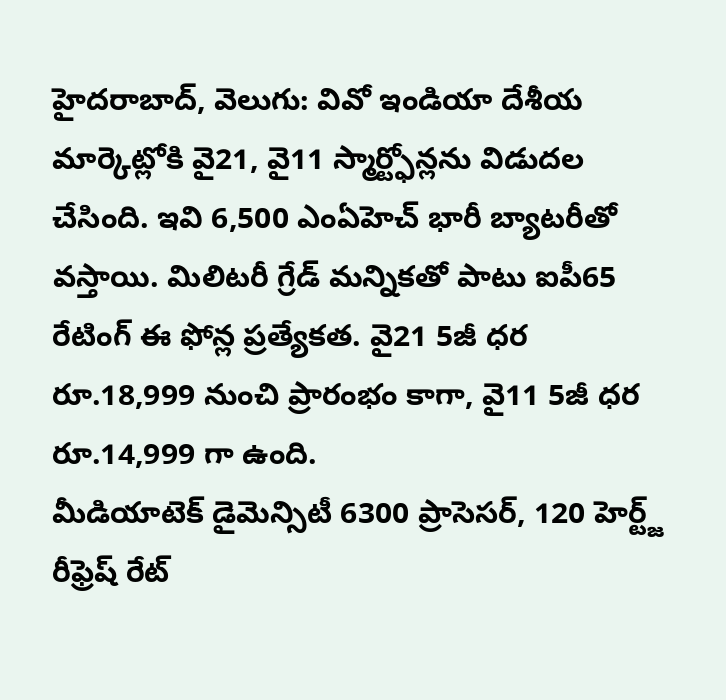హైదరాబాద్, వెలుగు: వివో ఇండియా దేశీయ మార్కెట్లోకి వై21, వై11 స్మార్ట్ఫోన్లను విడుదల చేసింది. ఇవి 6,500 ఎంఏహెచ్ భారీ బ్యాటరీతో వస్తాయి. మిలిటరీ గ్రేడ్ మన్నికతో పాటు ఐపీ65 రేటింగ్ ఈ ఫోన్ల ప్రత్యేకత. వై21 5జీ ధర రూ.18,999 నుంచి ప్రారంభం కాగా, వై11 5జీ ధర రూ.14,999 గా ఉంది.
మీడియాటెక్ డైమెన్సిటీ 6300 ప్రాసెసర్, 120 హెర్ట్జ్ రీఫ్రెష్ రేట్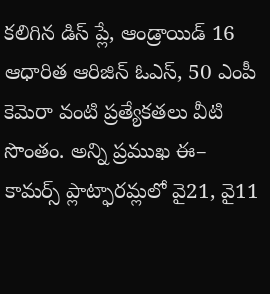కలిగిన డిస్ ప్లే, ఆండ్రాయిడ్ 16 ఆధారిత ఆరిజిన్ ఓఎస్, 50 ఎంపీ కెమెరా వంటి ప్రత్యేకతలు వీటి సొంతం. అన్ని ప్రముఖ ఈ– కామర్స్ ప్లాట్ఫారమ్లలో వై21, వై11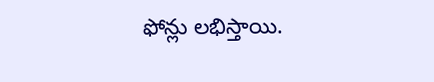ఫోన్లు లభిస్తాయి.